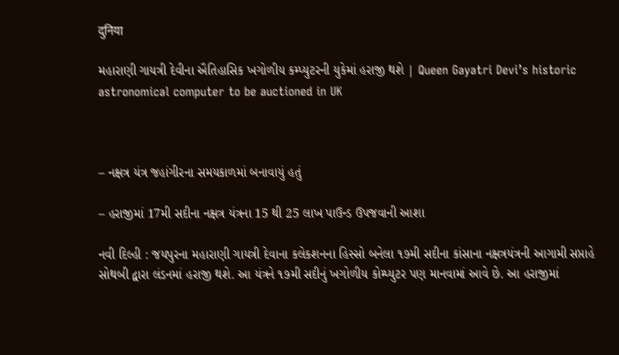दुनिया

મહારાણી ગાયત્રી દેવીના ઐતિહાસિક ખગોળીય કમ્પ્યુટરની યુકેમાં હરાજી થશે | Queen Gayatri Devi’s historic astronomical computer to be auctioned in UK



– નક્ષત્ર યંત્ર જહાંગીરના સમયકાળમાં બનાવાયું હતું

– હરાજીમાં 17મી સદીના નક્ષત્ર યંત્રના 15 થી 25 લાખ પાઉન્ડ ઉપજવાની આશા

નવી દિલ્હી : જયપુરના મહારાણી ગાયત્રી દેવાના કલેકશનના હિસ્સો બનેલા ૧૭મી સદીના કાંસાના નક્ષત્રયંત્રની આગામી સપ્તાહે સોથબી દ્વારા લંડનમાં હરાજી થશે. આ યંત્રને ૧૭મી સદીનું ખગોળીય કોમ્પ્યુટર પણ માનવામાં આવે છે. આ હરાજીમાં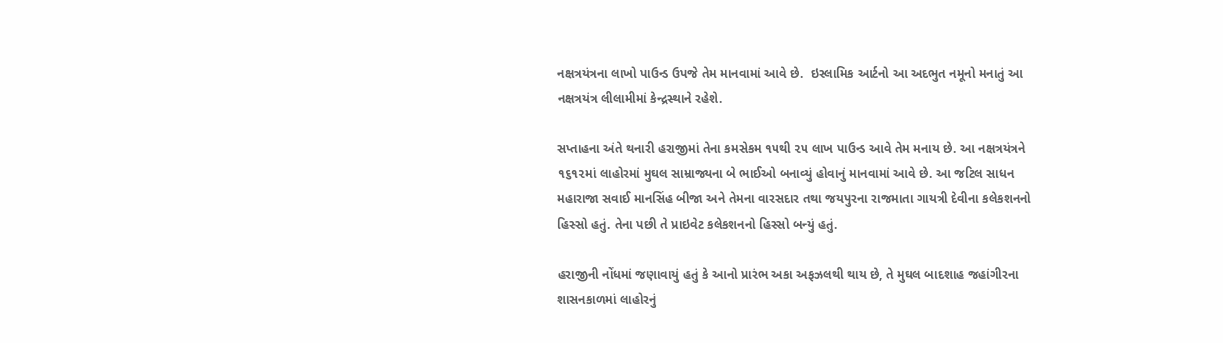નક્ષત્રયંત્રના લાખો પાઉન્ડ ઉપજે તેમ માનવામાં આવે છે.  ઇસ્લામિક આર્ટનો આ અદભુત નમૂનો મનાતું આ નક્ષત્રયંત્ર લીલામીમાં કેન્દ્રસ્થાને રહેશે.

સપ્તાહના અંતે થનારી હરાજીમાં તેના કમસેકમ ૧૫થી ૨૫ લાખ પાઉન્ડ આવે તેમ મનાય છે. આ નક્ષત્રયંત્રને ૧૬૧૨માં લાહોરમાં મુઘલ સામ્રાજ્યના બે ભાઈઓ બનાવ્યું હોવાનું માનવામાં આવે છે. આ જટિલ સાધન મહારાજા સવાઈ માનસિંહ બીજા અને તેમના વારસદાર તથા જયપુરના રાજમાતા ગાયત્રી દેવીના કલેકશનનો હિસ્સો હતું. તેના પછી તે પ્રાઇવેટ કલેકશનનો હિસ્સો બન્યું હતું.

હરાજીની નોંધમાં જણાવાયું હતું કે આનો પ્રારંભ અકા અફઝલથી થાય છે, તે મુઘલ બાદશાહ જહાંગીરના શાસનકાળમાં લાહોરનું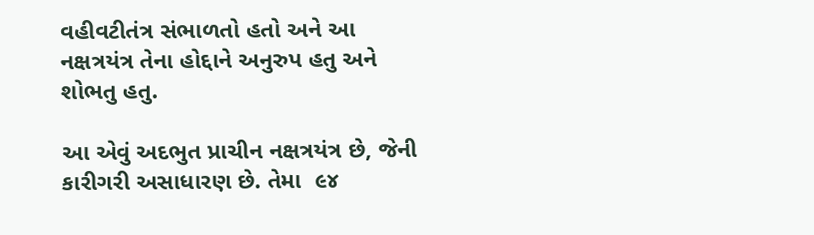વહીવટીતંત્ર સંભાળતો હતો અને આ નક્ષત્રયંત્ર તેના હોદ્દાને અનુરુપ હતુ અને શોભતુ હતુ.

આ એવું અદભુત પ્રાચીન નક્ષત્રયંત્ર છે, જેની કારીગરી અસાધારણ છે. તેમા  ૯૪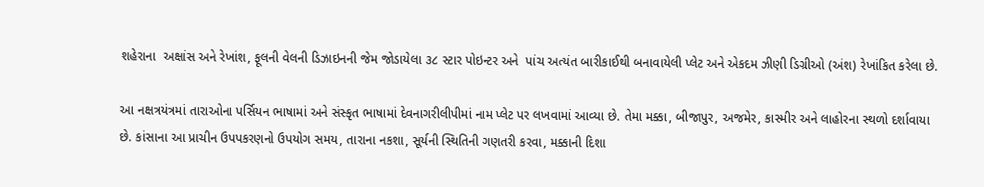શહેરાના  અક્ષાંસ અને રેખાંશ, ફૂલની વેલની ડિઝાઇનની જેમ જોડાયેલા ૩૮ સ્ટાર પોઇન્ટર અને  પાંચ અત્યંત બારીકાઈથી બનાવાયેલી પ્લેટ અને એકદમ ઝીણી ડિગ્રીઓ (અંશ) રેખાંકિત કરેલા છે.

આ નક્ષત્રયંત્રમાં તારાઓના પર્સિયન ભાષામાં અને સંસ્કૃત ભાષામાં દેવનાગરીલીપીમાં નામ પ્લેટ પર લખવામાં આવ્યા છે. તેમા મક્કા, બીજાપુર, અજમેર, કાસ્મીર અને લાહોરના સ્થળો દર્શાવાયા છે. કાંસાના આ પ્રાચીન ઉપપકરણનો ઉપયોગ સમય, તારાના નકશા, સૂર્યની સ્થિતિની ગણતરી કરવા, મક્કાની દિશા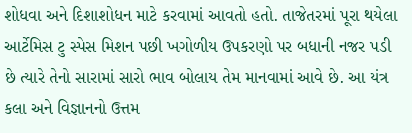શોધવા અને દિશાશોધન માટે કરવામાં આવતો હતો. તાજેતરમાં પૂરા થયેલા આર્ટેમિસ ટુ સ્પેસ મિશન પછી ખગોળીય ઉપકરણો પર બધાની નજર પડી છે ત્યારે તેનો સારામાં સારો ભાવ બોલાય તેમ માનવામાં આવે છે. આ યંત્ર કલા અને વિજ્ઞાનનો ઉત્તમ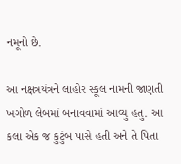નમૂનો છે.

આ નક્ષત્રયંત્રને લાહોર સ્કૂલ નામની જાણતી ખગોળ લેબમાં બનાવવામાં આવ્યુ હતુ. આ કલા એક જ કુટુંબ પાસે હતી અને તે પિતા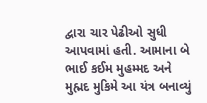દ્વારા ચાર પેઢીઓ સુધી આપવામાં હતી. આમાના બે ભાઈ કઈમ મુહમ્મદ અને મુહ્મદ મુકિમે આ યંત્ર બનાવ્યું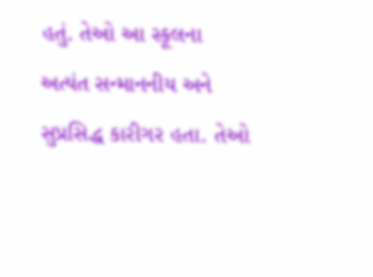હતું. તેઓ આ સ્કૂલના અત્યંત સન્માનનીય અને સુપ્રસિદ્ધ કારીગર હતા. તેઓ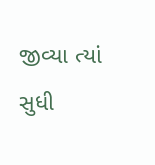જીવ્યા ત્યાં સુધી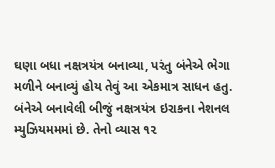ઘણા બધા નક્ષત્રયંત્ર બનાવ્યા, પરંતુ બંનેએ ભેગા મળીને બનાવ્યું હોય તેવું આ એકમાત્ર સાધન હતુ. બંનેએ બનાવેલી બીજું નક્ષત્રયંત્ર ઇરાકના નેશનલ મ્યુઝિયમમમાં છે. તેનો વ્યાસ ૧૨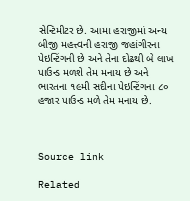સેન્ટિમીટર છે. આમા હરાજીમાં અન્ય બીજી મહત્ત્વની હરાજી જહાંગીરના પેઇન્ટિંગની છે અને તેના દોઢથી બે લાખ પાઉન્ડ મળશે તેમ મનાય છે અને ભારતના ૧૯મી સદીના પેઇન્ટિંગના ૮૦ હજાર પાઉન્ડ મળે તેમ મનાય છે.



Source link

Related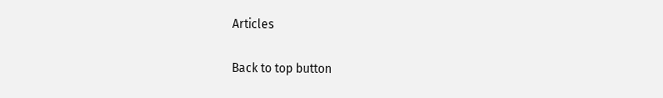Articles

Back to top button